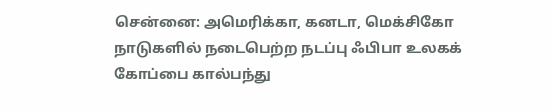சென்னை: அமெரிக்கா, கனடா, மெக்சிகோ நாடுகளில் நடைபெற்ற நடப்பு ஃபிபா உலகக் கோப்பை கால்பந்து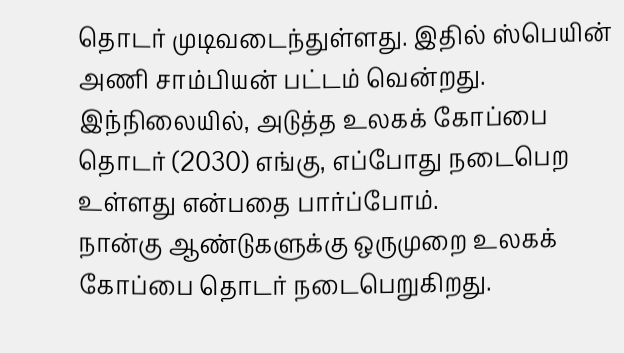தொடர் முடிவடைந்துள்ளது. இதில் ஸ்பெயின் அணி சாம்பியன் பட்டம் வென்றது. இந்நிலையில், அடுத்த உலகக் கோப்பை தொடர் (2030) எங்கு, எப்போது நடைபெற உள்ளது என்பதை பார்ப்போம்.
நான்கு ஆண்டுகளுக்கு ஒருமுறை உலகக் கோப்பை தொடர் நடைபெறுகிறது.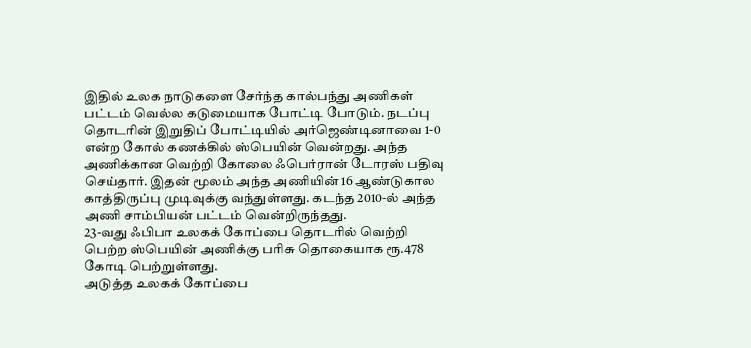இதில் உலக நாடுகளை சேர்ந்த கால்பந்து அணிகள் பட்டம் வெல்ல கடுமையாக போட்டி போடும். நடப்பு தொடரின் இறுதிப் போட்டியில் அர்ஜெண்டினாவை 1-0 என்ற கோல் கணக்கில் ஸ்பெயின் வென்றது. அந்த அணிக்கான வெற்றி கோலை ஃபெர்ரான் டோரஸ் பதிவு செய்தார். இதன் மூலம் அந்த அணியின் 16 ஆண்டுகால காத்திருப்பு முடிவுக்கு வந்துள்ளது. கடந்த 2010-ல் அந்த அணி சாம்பியன் பட்டம் வென்றிருந்தது.
23-வது ஃபிபா உலகக் கோப்பை தொடரில் வெற்றி பெற்ற ஸ்பெயின் அணிக்கு பரிசு தொகையாக ரூ.478 கோடி பெற்றுள்ளது.
அடுத்த உலகக் கோப்பை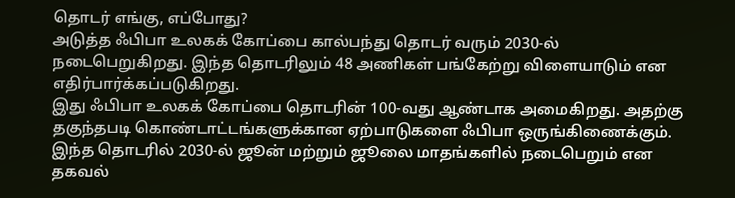தொடர் எங்கு, எப்போது?
அடுத்த ஃபிபா உலகக் கோப்பை கால்பந்து தொடர் வரும் 2030-ல் நடைபெறுகிறது. இந்த தொடரிலும் 48 அணிகள் பங்கேற்று விளையாடும் என எதிர்பார்க்கப்படுகிறது.
இது ஃபிபா உலகக் கோப்பை தொடரின் 100-வது ஆண்டாக அமைகிறது. அதற்கு தகுந்தபடி கொண்டாட்டங்களுக்கான ஏற்பாடுகளை ஃபிபா ஒருங்கிணைக்கும். இந்த தொடரில் 2030-ல் ஜூன் மற்றும் ஜூலை மாதங்களில் நடைபெறும் என தகவல்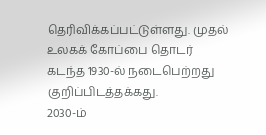தெரிவிக்கப்பட்டுள்ளது. முதல் உலகக் கோப்பை தொடர் கடந்த 1930-ல் நடைபெற்றது குறிப்பிடத்தக்கது.
2030-ம்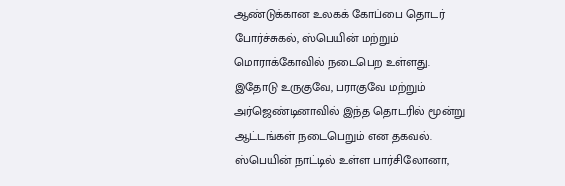ஆண்டுக்கான உலகக் கோப்பை தொடர் போர்ச்சுகல், ஸ்பெயின் மற்றும் மொராக்கோவில் நடைபெற உள்ளது. இதோடு உருகுவே, பராகுவே மற்றும் அர்ஜெண்டினாவில் இந்த தொடரில் மூன்று ஆட்டங்கள் நடைபெறும் என தகவல்.
ஸ்பெயின் நாட்டில் உள்ள பார்சிலோனா,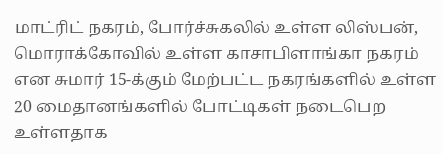மாட்ரிட் நகரம், போர்ச்சுகலில் உள்ள லிஸ்பன், மொராக்கோவில் உள்ள காசாபிளாங்கா நகரம் என சுமார் 15-க்கும் மேற்பட்ட நகரங்களில் உள்ள 20 மைதானங்களில் போட்டிகள் நடைபெற உள்ளதாக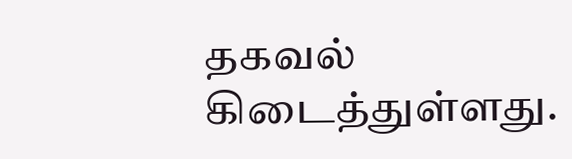தகவல் கிடைத்துள்ளது.